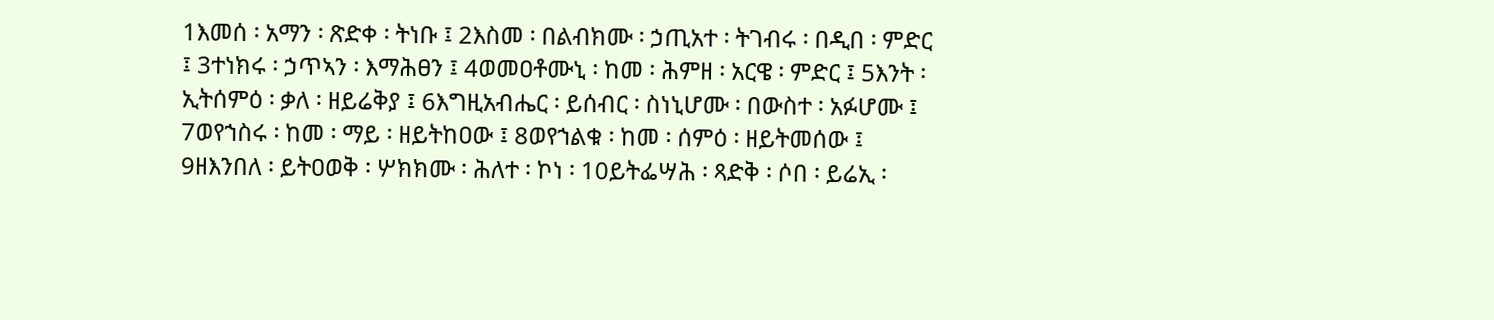1እመሰ ፡ አማን ፡ ጽድቀ ፡ ትነቡ ፤ 2እስመ ፡ በልብክሙ ፡ ኃጢአተ ፡ ትገብሩ ፡ በዲበ ፡ ምድር ፤ 3ተነክሩ ፡ ኃጥኣን ፡ እማሕፀን ፤ 4ወመዐቶሙኒ ፡ ከመ ፡ ሕምዘ ፡ አርዌ ፡ ምድር ፤ 5እንት ፡ ኢትሰምዕ ፡ ቃለ ፡ ዘይሬቅያ ፤ 6እግዚአብሔር ፡ ይሰብር ፡ ስነኒሆሙ ፡ በውስተ ፡ አፉሆሙ ፤ 7ወየኀስሩ ፡ ከመ ፡ ማይ ፡ ዘይትከዐው ፤ 8ወየኀልቁ ፡ ከመ ፡ ሰምዕ ፡ ዘይትመሰው ፤ 9ዘእንበለ ፡ ይትዐወቅ ፡ ሦክክሙ ፡ ሕለተ ፡ ኮነ ፡ 10ይትፌሣሕ ፡ ጻድቅ ፡ ሶበ ፡ ይሬኢ ፡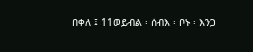በቀለ ፤ 11ወይብል ፡ ሰብእ ፡ ቦኑ ፡ እንጋ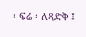፡ ፍሬ ፡ ለጻድቅ ፤